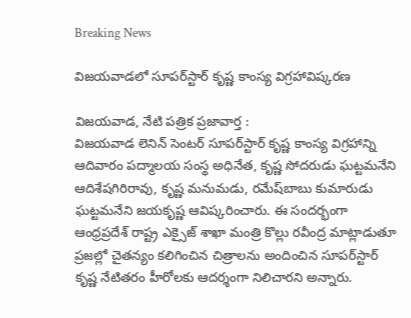Breaking News

విజయవాడలో సూపర్‌స్టార్‌ కృష్ణ కాంస్య విగ్రహావిష్కరణ

విజయవాడ, నేటి పత్రిక ప్రజావార్త :
విజయవాడ లెనిన్‌ సెంటర్‌ సూపర్‌స్టార్‌ కృష్ణ కాంస్య విగ్రహాన్ని ఆదివారం పద్మాలయ సంస్థ అధినేత, కృష్ణ సోదరుడు ఘట్టమనేని ఆదిశేషగిరిరావు, కృష్ణ మనుమడు, రమేష్‌బాబు కుమారుడు ఘట్టమనేని జయకృష్ణ ఆవిష్కరించారు. ఈ సందర్భంగా ఆంధ్రప్రదేశ్‌ రాష్ట్ర ఎక్సైజ్‌ శాఖా మంత్రి కొల్లు రవీంద్ర మాట్లాడుతూ ప్రజల్లో చైతన్యం కలిగించిన చిత్రాలను అందించిన సూపర్‌స్టార్‌ కృష్ణ నేటితరం హీరోలకు ఆదర్శంగా నిలిచారని అన్నారు.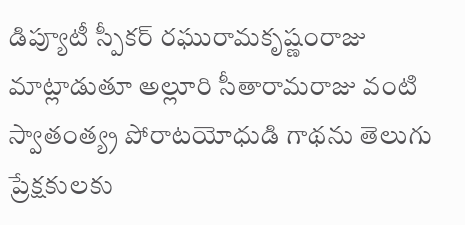డిప్యూటీ స్పీకర్‌ రఘురామకృష్ణంరాజు మాట్లాడుతూ అల్లూరి సీతారామరాజు వంటి స్వాతంత్య్ర పోరాటయోధుడి గాథను తెలుగు ప్రేక్షకులకు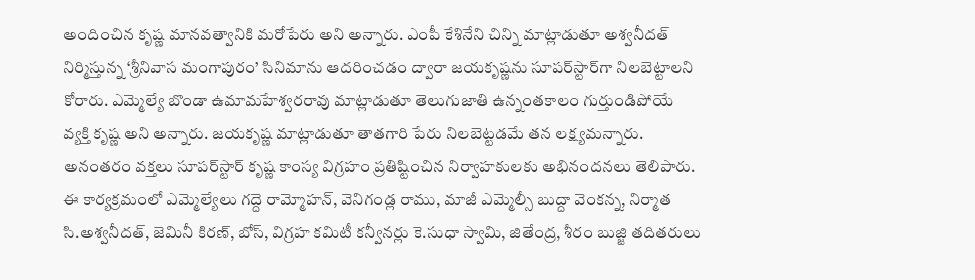అందించిన కృష్ణ మానవత్వానికి మరోపేరు అని అన్నారు. ఎంపీ కేశినేని చిన్ని మాట్లాడుతూ అశ్వనీదత్‌ నిర్మిస్తున్న ‘శ్రీనివాస మంగాపురం’ సినిమాను ఆదరించడం ద్వారా జయకృష్ణను సూపర్‌స్టార్‌గా నిలబెట్టాలని కోరారు. ఎమ్మెల్యే బొండా ఉమామహేశ్వరరావు మాట్లాడుతూ తెలుగుజాతి ఉన్నంతకాలం గుర్తుండిపోయే వ్యక్తి కృష్ణ అని అన్నారు. జయకృష్ణ మాట్లాడుతూ తాతగారి పేరు నిలబెట్టడమే తన లక్ష్యమన్నారు. అనంతరం వక్తలు సూపర్‌స్టార్‌ కృష్ణ కాంస్య విగ్రహం ప్రతిష్టించిన నిర్వాహకులకు అభినందనలు తెలిపారు. ఈ కార్యక్రమంలో ఎమ్మెల్యేలు గద్దె రామ్మోహన్‌, వెనిగండ్ల రాము, మాజీ ఎమ్మెల్సీ బుద్దా వెంకన్న, నిర్మాత సి.అశ్వనీదత్‌, జెమినీ కిరణ్‌, బోస్‌, విగ్రహ కమిటీ కన్వీనర్లు కె.సుధా స్వామి, జితేంద్ర, శీరం బుజ్జి తదితరులు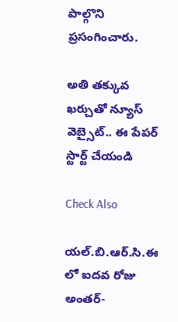పాల్గొని ప్రసంగించారు.

అతి తక్కువ ఖర్చుతో న్యూస్ వెబ్సైట్.. ఈ పేపర్ స్టార్ట్ చేయండి

Check Also

యల్.బి.ఆర్.సి.ఈ లో ఐదవ రోజు అంతర్-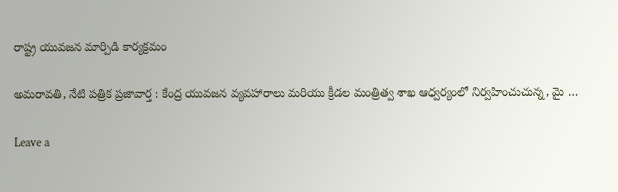రాష్ట్ర యువజన మార్పిడి కార్యక్రమం

అమరావతి, నేటి పత్రిక ప్రజావార్త : కేంద్ర యువజన వ్యవహారాలు మరియు క్రీడల మంత్రిత్వ శాఖ ఆధ్వర్యంలో నిర్వహించుచున్న, మై …

Leave a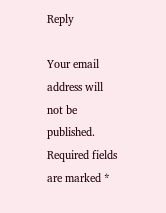Reply

Your email address will not be published. Required fields are marked *